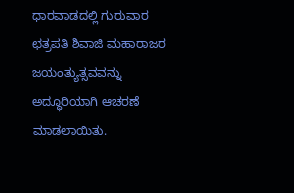ಧಾರವಾಡದಲ್ಲಿ ಗುರುವಾರ ಛತ್ರಪತಿ ಶಿವಾಜಿ ಮಹಾರಾಜರ ಜಯಂತ್ಯುತ್ಸವವನ್ನು ಅದ್ಧೂರಿಯಾಗಿ ಆಚರಣೆ ಮಾಡಲಾಯಿತು.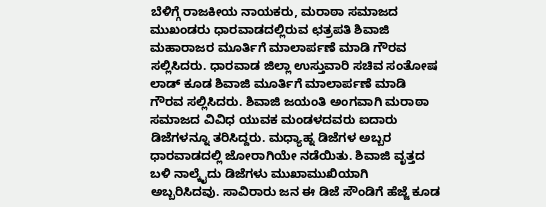ಬೆಳಿಗ್ಗೆ ರಾಜಕೀಯ ನಾಯಕರು, ಮರಾಠಾ ಸಮಾಜದ ಮುಖಂಡರು ಧಾರವಾಡದಲ್ಲಿರುವ ಛತ್ರಪತಿ ಶಿವಾಜಿ ಮಹಾರಾಜರ ಮೂರ್ತಿಗೆ ಮಾಲಾರ್ಪಣೆ ಮಾಡಿ ಗೌರವ ಸಲ್ಲಿಸಿದರು. ಧಾರವಾಡ ಜಿಲ್ಲಾ ಉಸ್ತುವಾರಿ ಸಚಿವ ಸಂತೋಷ ಲಾಡ್ ಕೂಡ ಶಿವಾಜಿ ಮೂರ್ತಿಗೆ ಮಾಲಾರ್ಪಣೆ ಮಾಡಿ ಗೌರವ ಸಲ್ಲಿಸಿದರು. ಶಿವಾಜಿ ಜಯಂತಿ ಅಂಗವಾಗಿ ಮರಾಠಾ ಸಮಾಜದ ವಿವಿಧ ಯುವಕ ಮಂಡಳದವರು ಐದಾರು ಡಿಜೆಗಳನ್ನೂ ತರಿಸಿದ್ದರು. ಮಧ್ಯಾಹ್ನ ಡಿಜೆಗಳ ಅಬ್ಬರ ಧಾರವಾಡದಲ್ಲಿ ಜೋರಾಗಿಯೇ ನಡೆಯಿತು. ಶಿವಾಜಿ ವೃತ್ತದ ಬಳಿ ನಾಲ್ಕೈದು ಡಿಜೆಗಳು ಮುಖಾಮುಖಿಯಾಗಿ ಅಬ್ಬರಿಸಿದವು. ಸಾವಿರಾರು ಜನ ಈ ಡಿಜೆ ಸೌಂಡಿಗೆ ಹೆಜ್ಜೆ ಕೂಡ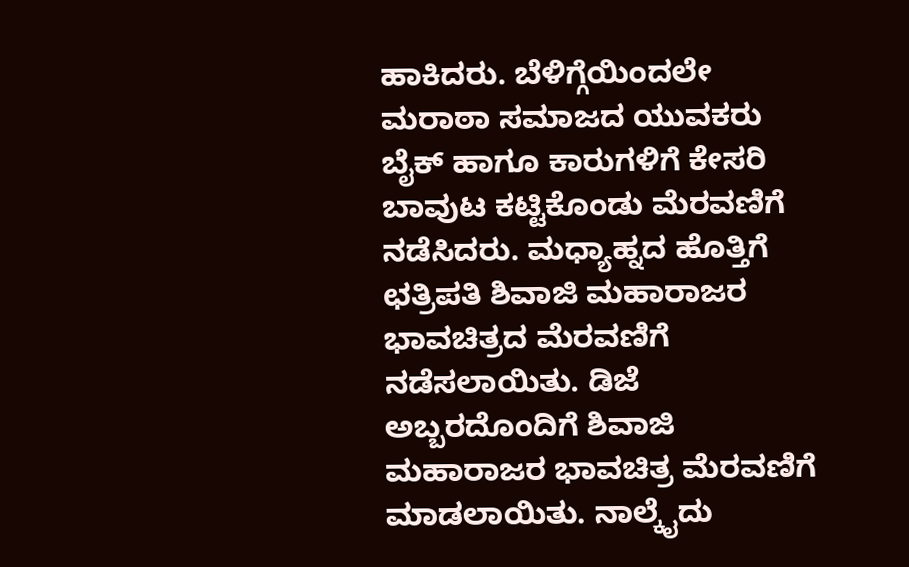ಹಾಕಿದರು. ಬೆಳಿಗ್ಗೆಯಿಂದಲೇ ಮರಾಠಾ ಸಮಾಜದ ಯುವಕರು ಬೈಕ್ ಹಾಗೂ ಕಾರುಗಳಿಗೆ ಕೇಸರಿ ಬಾವುಟ ಕಟ್ಟಿಕೊಂಡು ಮೆರವಣಿಗೆ ನಡೆಸಿದರು. ಮಧ್ಯಾಹ್ನದ ಹೊತ್ತಿಗೆ ಛತ್ರಿಪತಿ ಶಿವಾಜಿ ಮಹಾರಾಜರ ಭಾವಚಿತ್ರದ ಮೆರವಣಿಗೆ ನಡೆಸಲಾಯಿತು. ಡಿಜೆ ಅಬ್ಬರದೊಂದಿಗೆ ಶಿವಾಜಿ ಮಹಾರಾಜರ ಭಾವಚಿತ್ರ ಮೆರವಣಿಗೆ ಮಾಡಲಾಯಿತು. ನಾಲ್ಕೈದು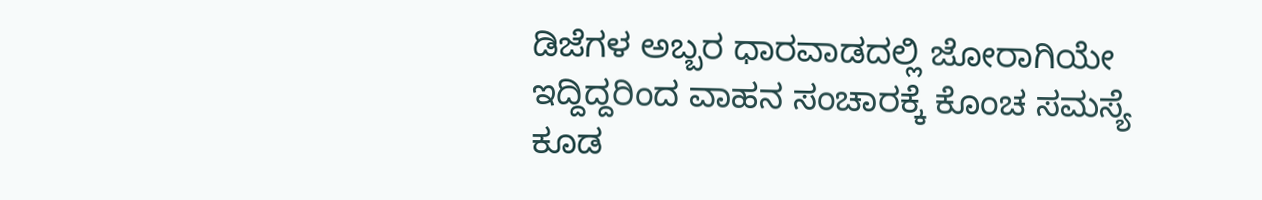ಡಿಜೆಗಳ ಅಬ್ಬರ ಧಾರವಾಡದಲ್ಲಿ ಜೋರಾಗಿಯೇ ಇದ್ದಿದ್ದರಿಂದ ವಾಹನ ಸಂಚಾರಕ್ಕೆ ಕೊಂಚ ಸಮಸ್ಯೆ ಕೂಡ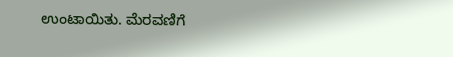ಉಂಟಾಯಿತು. ಮೆರವಣಿಗೆ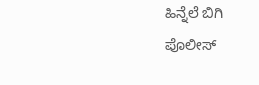ಹಿನ್ನೆಲೆ ಬಿಗಿ ಪೊಲೀಸ್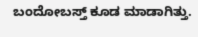ಬಂದೋಬಸ್ತ್ ಕೂಡ ಮಾಡಾಗಿತ್ತು.